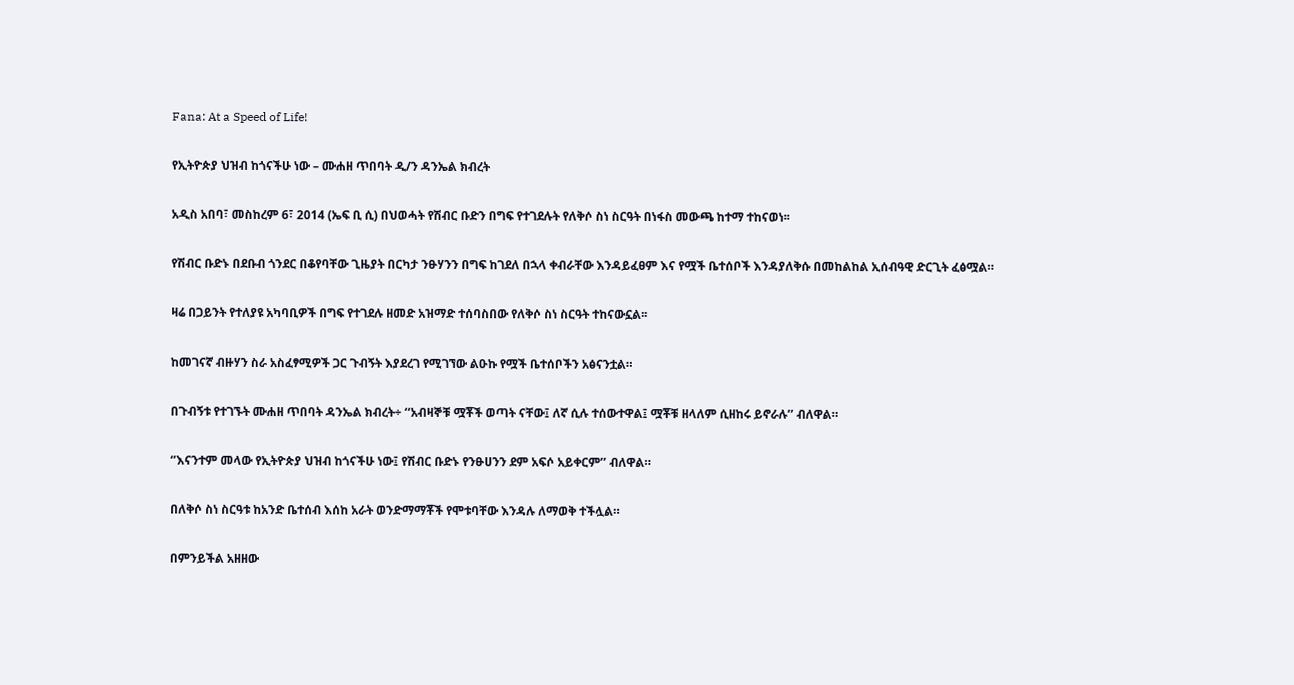Fana: At a Speed of Life!

የኢትዮጵያ ህዝብ ከጎናችሁ ነው – ሙሐዘ ጥበባት ዲ/ን ዳንኤል ክብረት

አዲስ አበባ፣ መስከረም 6፣ 2014 (ኤፍ ቢ ሲ) በህወሓት የሽብር ቡድን በግፍ የተገደሉት የለቅሶ ስነ ስርዓት በነፋስ መውጫ ከተማ ተከናወነ፡፡

የሽብር ቡድኑ በደቡብ ጎንደር በቆየባቸው ጊዜያት በርካታ ንፁሃንን በግፍ ከገደለ በኋላ ቀብራቸው እንዳይፈፀም እና የሟች ቤተሰቦች እንዳያለቅሱ በመከልከል ኢሰብዓዊ ድርጊት ፈፅሟል።

ዛሬ በጋይንት የተለያዩ አካባቢዎች በግፍ የተገደሉ ዘመድ አዝማድ ተሰባስበው የለቅሶ ስነ ስርዓት ተከናውኗል፡፡

ከመገናኛ ብዙሃን ስራ አስፈፃሚዎች ጋር ጉብኝት እያደረገ የሚገኘው ልዑኩ የሟች ቤተሰቦችን አፅናንቷል።

በጉብኝቱ የተገኙት ሙሐዘ ጥበባት ዳንኤል ክብረት÷ ‘‘አብዛኞቹ ሟቾች ወጣት ናቸው፤ ለኛ ሲሉ ተሰውተዋል፤ ሟቾቹ ዘላለም ሲዘከሩ ይኖራሉ’’ ብለዋል።

‘’እናንተም መላው የኢትዮጵያ ህዝብ ከጎናችሁ ነው፤ የሽብር ቡድኑ የንፁሀንን ደም አፍሶ አይቀርም’’ ብለዋል።

በለቅሶ ስነ ስርዓቱ ከአንድ ቤተሰብ እሰከ አራት ወንድማማቾች የሞቱባቸው እንዳሉ ለማወቅ ተችሏል።

በምንይችል አዘዘው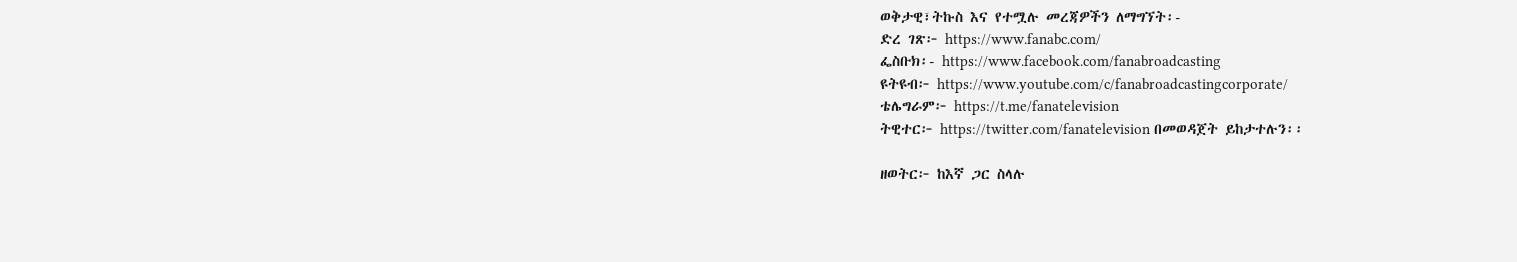ወቅታዊ፣ትኩስ እና የተሟሉ መረጃዎችን ለማግኘት፡-
ድረ ገጽ፦ https://www.fanabc.com/
ፌስቡክ፡- https://www.facebook.com/fanabroadcasting
ዩትዩብ፦ https://www.youtube.com/c/fanabroadcastingcorporate/
ቴሌግራም፦ https://t.me/fanatelevision
ትዊተር፦ https://twitter.com/fanatelevision በመወዳጀት ይከታተሉን፡፡

ዘወትር፦ ከእኛ ጋር ስላሉ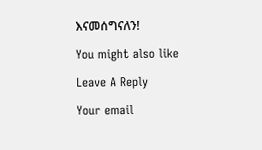እናመሰግናለን!

You might also like

Leave A Reply

Your email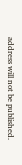address will not be published.